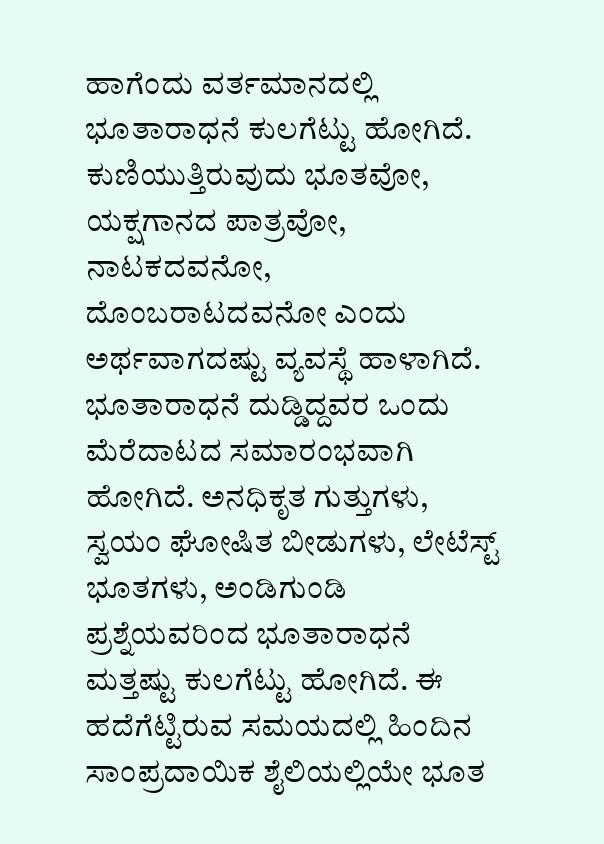ಹಾಗೆಂದು ವರ್ತಮಾನದಲ್ಲಿ ಭೂತಾರಾಧನೆ ಕುಲಗೆಟ್ಟು ಹೋಗಿದೆ. ಕುಣಿಯುತ್ತಿರುವುದು ಭೂತವೋ, ಯಕ್ಷಗಾನದ ಪಾತ್ರವೋ, ನಾಟಕದವನೋ, ದೊಂಬರಾಟದವನೋ ಎಂದು ಅರ್ಥವಾಗದಷ್ಟು ವ್ಯವಸ್ಥೆ ಹಾಳಾಗಿದೆ. ಭೂತಾರಾಧನೆ ದುಡ್ಡಿದ್ದವರ ಒಂದು ಮೆರೆದಾಟದ ಸಮಾರಂಭವಾಗಿ ಹೋಗಿದೆ. ಅನಧಿಕೃತ ಗುತ್ತುಗಳು, ಸ್ವಯಂ ಘೋಷಿತ ಬೀಡುಗಳು, ಲೇಟೆಸ್ಟ್ ಭೂತಗಳು, ಅಂಡಿಗುಂಡಿ ಪ್ರಶ್ನೆಯವರಿಂದ ಭೂತಾರಾಧನೆ ಮತ್ತಷ್ಟು ಕುಲಗೆಟ್ಟು ಹೋಗಿದೆ. ಈ ಹದೆಗೆಟ್ಟಿರುವ ಸಮಯದಲ್ಲಿ ಹಿಂದಿನ ಸಾಂಪ್ರದಾಯಿಕ ಶೈಲಿಯಲ್ಲಿಯೇ ಭೂತ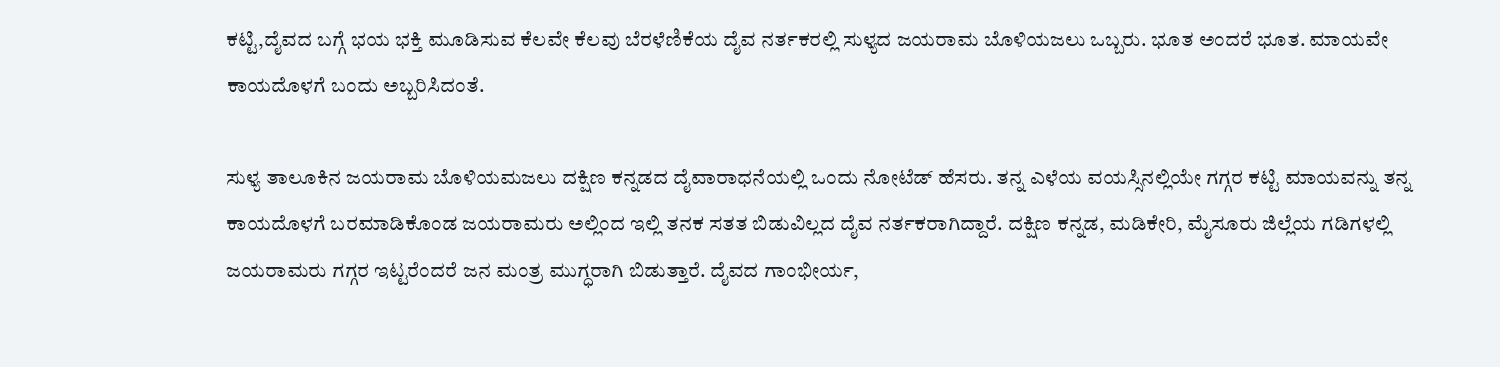ಕಟ್ಟಿ,ದೈವದ ಬಗ್ಗೆ ಭಯ ಭಕ್ತಿ ಮೂಡಿಸುವ ಕೆಲವೇ ಕೆಲವು ಬೆರಳೆಣಿಕೆಯ ದೈವ ನರ್ತಕರಲ್ಲಿ ಸುಳ್ಯದ ಜಯರಾಮ ಬೊಳಿಯಜಲು ಒಬ್ಬರು. ಭೂತ ಅಂದರೆ ಭೂತ. ಮಾಯವೇ ಕಾಯದೊಳಗೆ ಬಂದು ಅಬ್ಬರಿಸಿದಂತೆ.

ಸುಳ್ಯ ತಾಲೂಕಿನ ಜಯರಾಮ ಬೊಳಿಯಮಜಲು ದಕ್ಷಿಣ ಕನ್ನಡದ ದೈವಾರಾಧನೆಯಲ್ಲಿ ಒಂದು ನೋಟೆಡ್ ಹೆಸರು. ತನ್ನ ಎಳೆಯ ವಯಸ್ಸಿನಲ್ಲಿಯೇ ಗಗ್ಗರ ಕಟ್ಟಿ ಮಾಯವನ್ನು ತನ್ನ ಕಾಯದೊಳಗೆ ಬರಮಾಡಿಕೊಂಡ ಜಯರಾಮರು ಅಲ್ಲಿಂದ ಇಲ್ಲಿ ತನಕ ಸತತ ಬಿಡುವಿಲ್ಲದ ದೈವ ನರ್ತಕರಾಗಿದ್ದಾರೆ. ದಕ್ಷಿಣ ಕನ್ನಡ, ಮಡಿಕೇರಿ, ಮೈಸೂರು ಜಿಲ್ಲೆಯ ಗಡಿಗಳಲ್ಲಿ ಜಯರಾಮರು ಗಗ್ಗರ ಇಟ್ಟರೆಂದರೆ ಜನ ಮಂತ್ರ ಮುಗ್ಧರಾಗಿ ಬಿಡುತ್ತಾರೆ. ದೈವದ ಗಾಂಭೀರ್ಯ,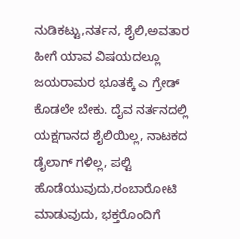ನುಡಿಕಟ್ಟು,ನರ್ತನ, ಶೈಲಿ,ಅವತಾರ ಹೀಗೆ ಯಾವ ವಿಷಯದಲ್ಲೂ ಜಯರಾಮರ ಭೂತಕ್ಕೆ ಎ ಗ್ರೇಡ್ ಕೊಡಲೇ ಬೇಕು. ದೈವ ನರ್ತನದಲ್ಲಿ ಯಕ್ಷಗಾನದ ಶೈಲಿಯಿಲ್ಲ, ನಾಟಕದ ಡೈಲಾಗ್ ಗಳಿಲ್ಲ, ಪಲ್ಟಿ ಹೊಡೆಯುವುದು,ರಂಬಾರೋಟಿ ಮಾಡುವುದು, ಭಕ್ತರೊಂದಿಗೆ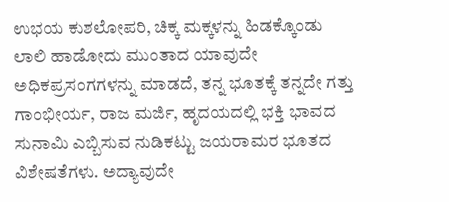ಉಭಯ ಕುಶಲೋಪರಿ, ಚಿಕ್ಕ ಮಕ್ಕಳನ್ನು ಹಿಡಕ್ಕೊಂಡು ಲಾಲಿ ಹಾಡೋದು ಮುಂತಾದ ಯಾವುದೇ ಅಧಿಕಪ್ರಸಂಗಗಳನ್ನು ಮಾಡದೆ, ತನ್ನ ಭೂತಕ್ಕೆ ತನ್ನದೇ ಗತ್ತು ಗಾಂಭೀರ್ಯ, ರಾಜ ಮರ್ಜಿ, ಹೃದಯದಲ್ಲಿ ಭಕ್ತಿ ಭಾವದ ಸುನಾಮಿ ಎಬ್ಬಿಸುವ ನುಡಿಕಟ್ಟು ಜಯರಾಮರ ಭೂತದ ವಿಶೇಷತೆಗಳು. ಅದ್ಯಾವುದೇ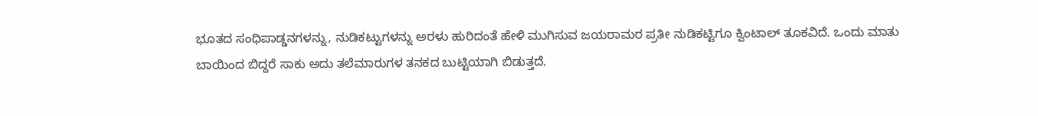ಭೂತದ ಸಂಧಿಪಾಡ್ಡನಗಳನ್ನು, ನುಡಿಕಟ್ಟುಗಳನ್ನು ಅರಳು ಹುರಿದಂತೆ ಹೇಳಿ ಮುಗಿಸುವ ಜಯರಾಮರ ಪ್ರತೀ ನುಡಿಕಟ್ಟಿಗೂ ಕ್ವಿಂಟಾಲ್ ತೂಕವಿದೆ. ಒಂದು ಮಾತು ಬಾಯಿಂದ ಬಿದ್ದರೆ ಸಾಕು ಅದು ತಲೆಮಾರುಗಳ ತನಕದ ಬುಟ್ಟಿಯಾಗಿ ಬಿಡುತ್ತದೆ.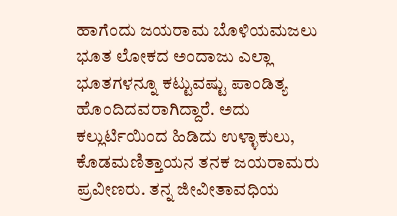ಹಾಗೆಂದು ಜಯರಾಮ ಬೊಳಿಯಮಜಲು ಭೂತ ಲೋಕದ ಅಂದಾಜು ಎಲ್ಲಾ ಭೂತಗಳನ್ನೂ ಕಟ್ಟುವಷ್ಟು ಪಾಂಡಿತ್ಯ ಹೊಂದಿದವರಾಗಿದ್ದಾರೆ. ಅದು ಕಲ್ಲುರ್ಟಿಯಿಂದ ಹಿಡಿದು ಉಳ್ಳಾಕುಲು, ಕೊಡಮಣಿತ್ತಾಯನ ತನಕ ಜಯರಾಮರು ಪ್ರವೀಣರು. ತನ್ನ ಜೀವೀತಾವಧಿಯ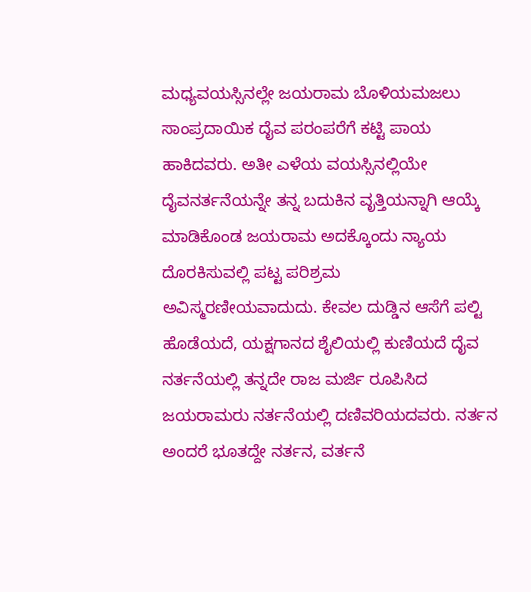ಮಧ್ಯವಯಸ್ಸಿನಲ್ಲೇ ಜಯರಾಮ ಬೊಳಿಯಮಜಲು ಸಾಂಪ್ರದಾಯಿಕ ದೈವ ಪರಂಪರೆಗೆ ಕಟ್ಟಿ ಪಾಯ ಹಾಕಿದವರು. ಅತೀ ಎಳೆಯ ವಯಸ್ಸಿನಲ್ಲಿಯೇ ದೈವನರ್ತನೆಯನ್ನೇ ತನ್ನ ಬದುಕಿನ ವೃತ್ತಿಯನ್ನಾಗಿ ಆಯ್ಕೆ ಮಾಡಿಕೊಂಡ ಜಯರಾಮ ಅದಕ್ಕೊಂದು ನ್ಯಾಯ ದೊರಕಿಸುವಲ್ಲಿ ಪಟ್ಟ ಪರಿಶ್ರಮ ಅವಿಸ್ಮರಣೀಯವಾದುದು. ಕೇವಲ ದುಡ್ಡಿನ ಆಸೆಗೆ ಪಲ್ಟಿ ಹೊಡೆಯದೆ, ಯಕ್ಷಗಾನದ ಶೈಲಿಯಲ್ಲಿ ಕುಣಿಯದೆ ದೈವ ನರ್ತನೆಯಲ್ಲಿ ತನ್ನದೇ ರಾಜ ಮರ್ಜಿ ರೂಪಿಸಿದ ಜಯರಾಮರು ನರ್ತನೆಯಲ್ಲಿ ದಣಿವರಿಯದವರು. ನರ್ತನ ಅಂದರೆ ಭೂತದ್ದೇ ನರ್ತನ, ವರ್ತನೆ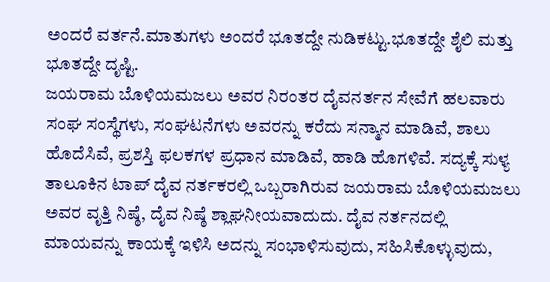ಅಂದರೆ ವರ್ತನೆ.ಮಾತುಗಳು ಅಂದರೆ ಭೂತದ್ದೇ ನುಡಿಕಟ್ಟು.ಭೂತದ್ದೇ ಶೈಲಿ ಮತ್ತು ಭೂತದ್ದೇ ದೃಷ್ಟಿ.
ಜಯರಾಮ ಬೊಳಿಯಮಜಲು ಅವರ ನಿರಂತರ ದೈವನರ್ತನ ಸೇವೆಗೆ ಹಲವಾರು ಸಂಘ ಸಂಸ್ಥೆಗಳು, ಸಂಘಟನೆಗಳು ಅವರನ್ನು ಕರೆದು ಸನ್ಮಾನ ಮಾಡಿವೆ, ಶಾಲು ಹೊದೆಸಿವೆ, ಪ್ರಶಸ್ತಿ ಫಲಕಗಳ ಪ್ರಧಾನ ಮಾಡಿವೆ, ಹಾಡಿ ಹೊಗಳಿವೆ. ಸದ್ಯಕ್ಕೆ ಸುಳ್ಯ ತಾಲೂಕಿನ ಟಾಪ್ ದೈವ ನರ್ತಕರಲ್ಲಿ ಒಬ್ಬರಾಗಿರುವ ಜಯರಾಮ ಬೊಳಿಯಮಜಲು ಅವರ ವೃತ್ತಿ ನಿಷ್ಠೆ, ದೈವ ನಿಷ್ಠೆ ಶ್ಲಾಘನೀಯವಾದುದು. ದೈವ ನರ್ತನದಲ್ಲಿ ಮಾಯವನ್ನು ಕಾಯಕ್ಕೆ ಇಳಿಸಿ ಅದನ್ನು ಸಂಭಾಳಿಸುವುದು, ಸಹಿಸಿಕೊಳ್ಳುವುದು,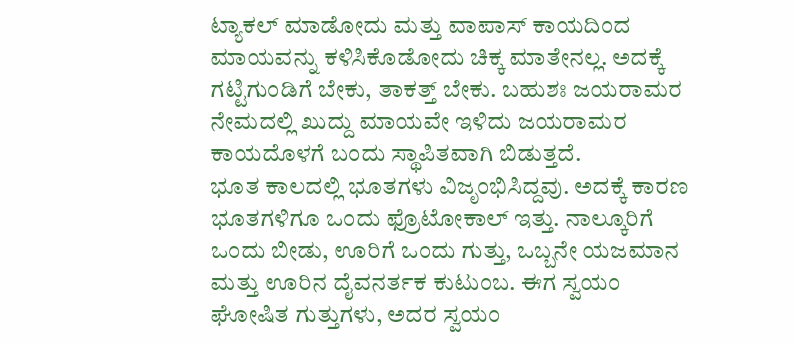ಟ್ಯಾಕಲ್ ಮಾಡೋದು ಮತ್ತು ವಾಪಾಸ್ ಕಾಯದಿಂದ ಮಾಯವನ್ನು ಕಳಿಸಿಕೊಡೋದು ಚಿಕ್ಕ ಮಾತೇನಲ್ಲ. ಅದಕ್ಕೆ ಗಟ್ಟಿಗುಂಡಿಗೆ ಬೇಕು, ತಾಕತ್ತ್ ಬೇಕು. ಬಹುಶಃ ಜಯರಾಮರ ನೇಮದಲ್ಲಿ ಖುದ್ದು ಮಾಯವೇ ಇಳಿದು ಜಯರಾಮರ ಕಾಯದೊಳಗೆ ಬಂದು ಸ್ಥಾಪಿತವಾಗಿ ಬಿಡುತ್ತದೆ.
ಭೂತ ಕಾಲದಲ್ಲಿ ಭೂತಗಳು ವಿಜೃಂಭಿಸಿದ್ದವು. ಅದಕ್ಕೆ ಕಾರಣ ಭೂತಗಳಿಗೂ ಒಂದು ಫ್ರೊಟೋಕಾಲ್ ಇತ್ತು. ನಾಲ್ಕೂರಿಗೆ ಒಂದು ಬೀಡು, ಊರಿಗೆ ಒಂದು ಗುತ್ತು, ಒಬ್ಬನೇ ಯಜಮಾನ ಮತ್ತು ಊರಿನ ದೈವನರ್ತಕ ಕುಟುಂಬ. ಈಗ ಸ್ವಯಂ ಘೋಷಿತ ಗುತ್ತುಗಳು, ಅದರ ಸ್ವಯಂ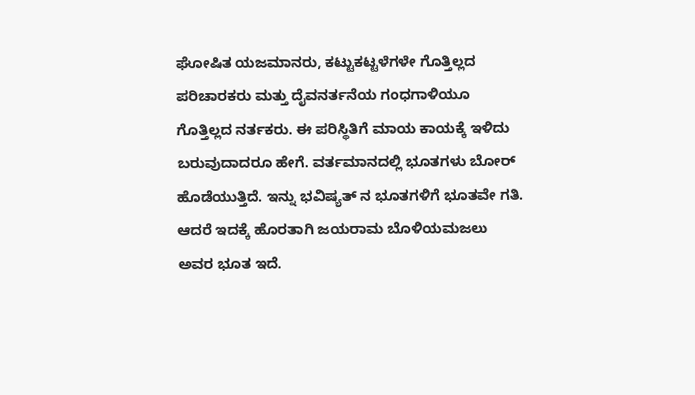ಘೋಷಿತ ಯಜಮಾನರು, ಕಟ್ಟುಕಟ್ಟಳೆಗಳೇ ಗೊತ್ತಿಲ್ಲದ ಪರಿಚಾರಕರು ಮತ್ತು ದೈವನರ್ತನೆಯ ಗಂಧಗಾಳಿಯೂ ಗೊತ್ತಿಲ್ಲದ ನರ್ತಕರು. ಈ ಪರಿಸ್ಥಿತಿಗೆ ಮಾಯ ಕಾಯಕ್ಕೆ ಇಳಿದು ಬರುವುದಾದರೂ ಹೇಗೆ. ವರ್ತಮಾನದಲ್ಲಿ ಭೂತಗಳು ಬೋರ್ ಹೊಡೆಯುತ್ತಿದೆ. ಇನ್ನು ಭವಿಷ್ಯತ್ ನ ಭೂತಗಳಿಗೆ ಭೂತವೇ ಗತಿ. ಆದರೆ ಇದಕ್ಕೆ ಹೊರತಾಗಿ ಜಯರಾಮ ಬೊಳಿಯಮಜಲು ಅವರ ಭೂತ ಇದೆ.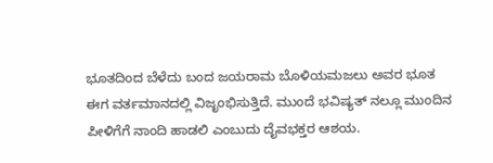ಭೂತದಿಂದ ಬೆಳೆದು ಬಂದ ಜಯರಾಮ ಬೊಳಿಯಮಜಲು ಅವರ ಭೂತ ಈಗ ವರ್ತಮಾನದಲ್ಲಿ ವಿಜೃಂಭಿಸುತ್ತಿದೆ. ಮುಂದೆ ಭವಿಷ್ಯತ್ ನಲ್ಲೂ ಮುಂದಿನ ಪೀಳಿಗೆಗೆ ನಾಂದಿ ಹಾಡಲಿ ಎಂಬುದು ದೈವಭಕ್ತರ ಆಶಯ.